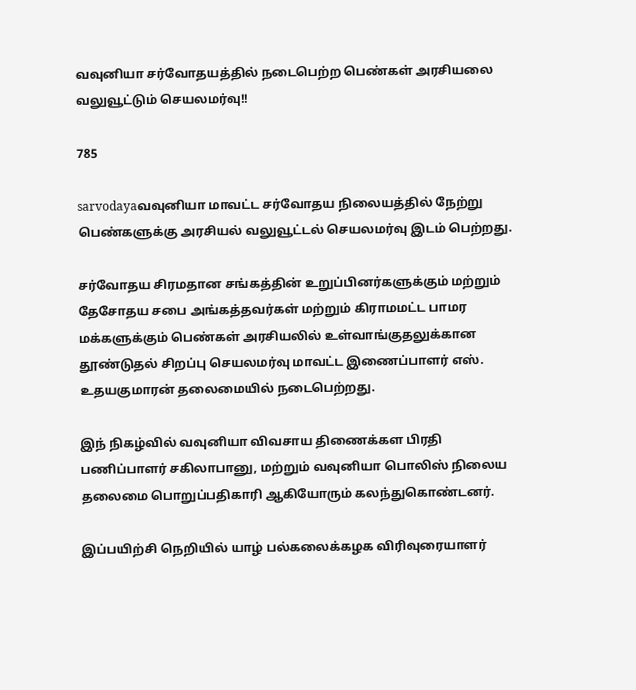வவுனியா சர்வோதயத்தில் நடைபெற்ற பெண்கள் அரசியலை வலுவூட்டும் செயலமர்வு!!

785

sarvodayaவவுனியா மாவட்ட சர்வோதய நிலையத்தில் நேற்று பெண்களுக்கு அரசியல் வலுவூட்டல் செயலமர்வு இடம் பெற்றது.

சர்வோதய சிரமதான சங்கத்தின் உறுப்பினர்களுக்கும் மற்றும் தேசோதய சபை அங்கத்தவர்கள் மற்றும் கிராமமட்ட பாமர மக்களுக்கும் பெண்கள் அரசியலில் உள்வாங்குதலுக்கான தூண்டுதல் சிறப்பு செயலமர்வு மாவட்ட இணைப்பாளர் எஸ். உதயகுமாரன் தலைமையில் நடைபெற்றது.

இந் நிகழ்வில் வவுனியா விவசாய திணைக்கள பிரதி பணிப்பாளர் சகிலாபானு, மற்றும் வவுனியா பொலிஸ் நிலைய தலைமை பொறுப்பதிகாரி ஆகியோரும் கலந்துகொண்டனர்.

இப்பயிற்சி நெறியில் யாழ் பல்கலைக்கழக விரிவுரையாளர்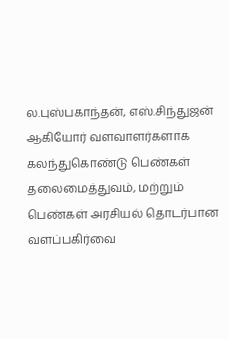ல.புஸ்பகாந்தன், எஸ்.சிந்துஜன் ஆகியோர் வளவாளர்களாக கலந்துகொண்டு பெண்கள் தலைமைத்துவம், மற்றும் பெண்கள் அரசியல் தொடர்பான வளப்பகிர்வை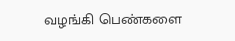வழங்கி பெண்களை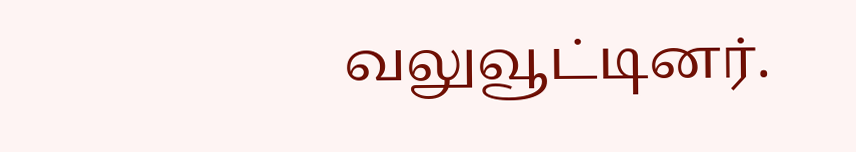வலுவூட்டினர்.